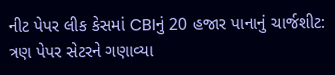નીટ પેપર લીક કેસમાં CBIનું 20 હજાર પાનાનું ચાર્જશીટ: ત્રણ પેપર સેટરને ગણાવ્યા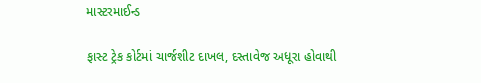માસ્ટરમાઈન્ડ

ફાસ્ટ ટ્રેક કોર્ટમાં ચાર્જશીટ દાખલ, દસ્તાવેજ અધૂરા હોવાથી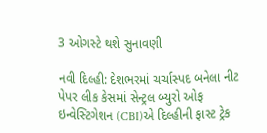3 ઓગસ્ટે થશે સુનાવણી

નવી દિલ્હી: દેશભરમાં ચર્ચાસ્પદ બનેલા નીટ પેપર લીક કેસમાં સેન્ટ્રલ બ્યુરો ઓફ ઇન્વેસ્ટિગેશન (CBI)એ દિલ્હીની ફાસ્ટ ટ્રેક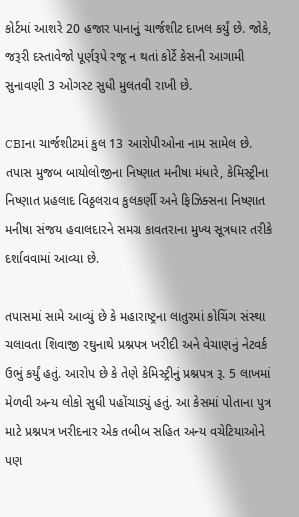કોર્ટમાં આશરે 20 હજાર પાનાનું ચાર્જશીટ દાખલ કર્યું છે. જોકે, જરૂરી દસ્તાવેજો પૂર્ણરૂપે રજૂ ન થતાં કોર્ટે કેસની આગામી સુનાવણી 3 ઓગસ્ટ સુધી મુલતવી રાખી છે.

CBIના ચાર્જશીટમાં કુલ 13 આરોપીઓના નામ સામેલ છે. તપાસ મુજબ બાયોલોજીના નિષ્ણાત મનીષા મંધારે, કેમિસ્ટ્રીના નિષ્ણાત પ્રહલાદ વિઠ્ઠલરાવ કુલકર્ણી અને ફિઝિક્સના નિષ્ણાત મનીષા સંજય હવાલદારને સમગ્ર કાવતરાના મુખ્ય સૂત્રધાર તરીકે દર્શાવવામાં આવ્યા છે.

તપાસમાં સામે આવ્યું છે કે મહારાષ્ટ્રના લાતુરમાં કોચિંગ સંસ્થા ચલાવતા શિવાજી રઘુનાથે પ્રશ્નપત્ર ખરીદી અને વેચાણનું નેટવર્ક ઉભું કર્યું હતું. આરોપ છે કે તેણે કેમિસ્ટ્રીનું પ્રશ્નપત્ર રૂ. 5 લાખમાં મેળવી અન્ય લોકો સુધી પહોંચાડ્યું હતું. આ કેસમાં પોતાના પુત્ર માટે પ્રશ્નપત્ર ખરીદનાર એક તબીબ સહિત અન્ય વચેટિયાઓને પણ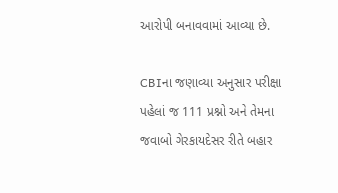આરોપી બનાવવામાં આવ્યા છે.

CBIના જણાવ્યા અનુસાર પરીક્ષા પહેલાં જ 111 પ્રશ્નો અને તેમના જવાબો ગેરકાયદેસર રીતે બહાર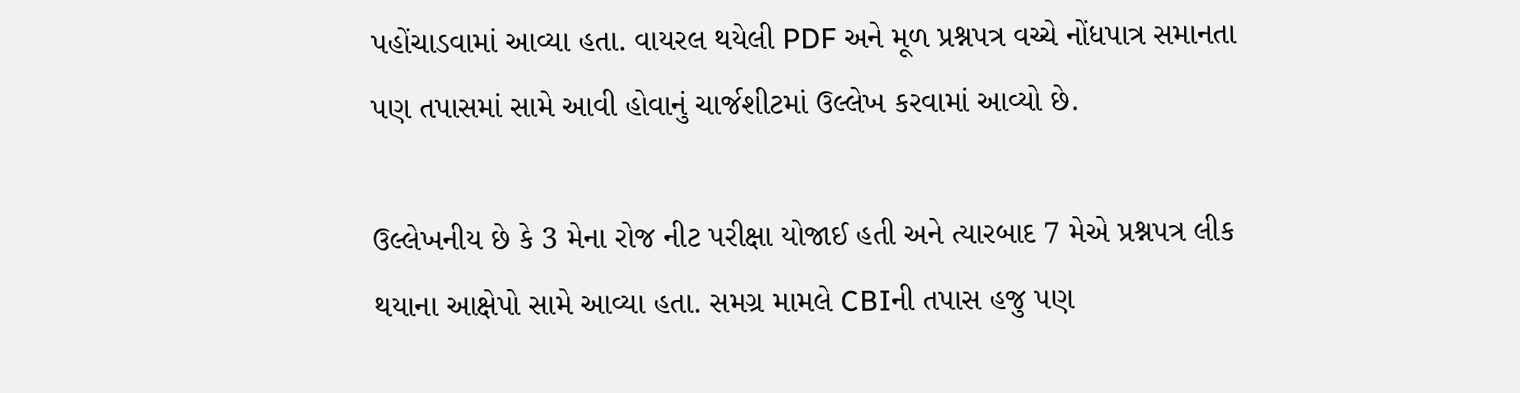પહોંચાડવામાં આવ્યા હતા. વાયરલ થયેલી PDF અને મૂળ પ્રશ્નપત્ર વચ્ચે નોંધપાત્ર સમાનતા પણ તપાસમાં સામે આવી હોવાનું ચાર્જશીટમાં ઉલ્લેખ કરવામાં આવ્યો છે.

ઉલ્લેખનીય છે કે 3 મેના રોજ નીટ પરીક્ષા યોજાઈ હતી અને ત્યારબાદ 7 મેએ પ્રશ્નપત્ર લીક થયાના આક્ષેપો સામે આવ્યા હતા. સમગ્ર મામલે CBIની તપાસ હજુ પણ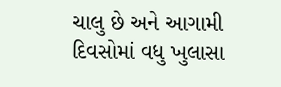ચાલુ છે અને આગામી દિવસોમાં વધુ ખુલાસા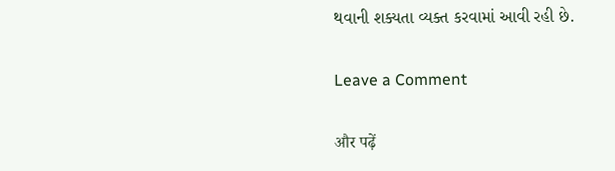થવાની શક્યતા વ્યક્ત કરવામાં આવી રહી છે.

Leave a Comment

और पढ़ें